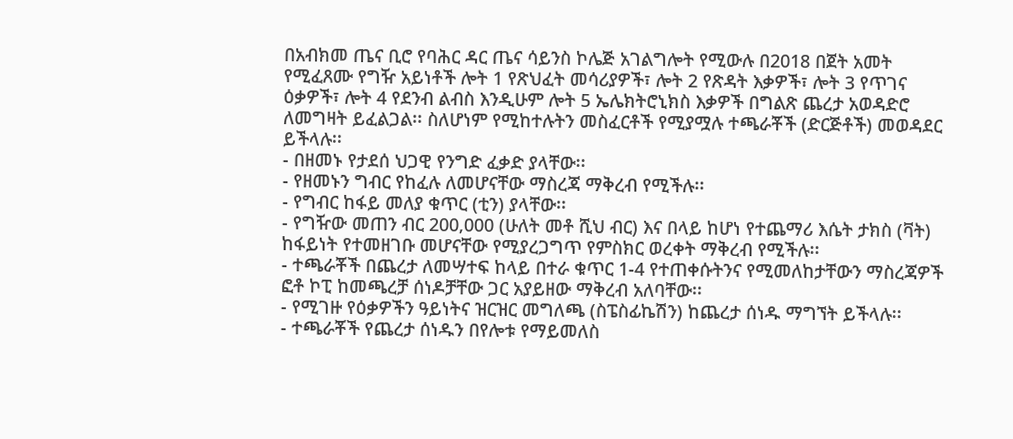በአብክመ ጤና ቢሮ የባሕር ዳር ጤና ሳይንስ ኮሌጅ አገልግሎት የሚውሉ በ2018 በጀት አመት የሚፈጸሙ የግዥ አይነቶች ሎት 1 የጽህፈት መሳሪያዎች፣ ሎት 2 የጽዳት እቃዎች፣ ሎት 3 የጥገና ዕቃዎች፣ ሎት 4 የደንብ ልብስ እንዲሁም ሎት 5 ኤሌክትሮኒክስ እቃዎች በግልጽ ጨረታ አወዳድሮ ለመግዛት ይፈልጋል፡፡ ስለሆነም የሚከተሉትን መስፈርቶች የሚያሟሉ ተጫራቾች (ድርጅቶች) መወዳደር ይችላሉ፡፡
- በዘመኑ የታደሰ ህጋዊ የንግድ ፈቃድ ያላቸው፡፡
- የዘመኑን ግብር የከፈሉ ለመሆናቸው ማስረጃ ማቅረብ የሚችሉ፡፡
- የግብር ከፋይ መለያ ቁጥር (ቲን) ያላቸው፡፡
- የግዥው መጠን ብር 200,000 (ሁለት መቶ ሺህ ብር) እና በላይ ከሆነ የተጨማሪ እሴት ታክስ (ቫት) ከፋይነት የተመዘገቡ መሆናቸው የሚያረጋግጥ የምስክር ወረቀት ማቅረብ የሚችሉ፡፡
- ተጫራቾች በጨረታ ለመሣተፍ ከላይ በተራ ቁጥር 1-4 የተጠቀሱትንና የሚመለከታቸውን ማስረጃዎች ፎቶ ኮፒ ከመጫረቻ ሰነዶቻቸው ጋር አያይዘው ማቅረብ አለባቸው፡፡
- የሚገዙ የዕቃዎችን ዓይነትና ዝርዝር መግለጫ (ስፔስፊኬሽን) ከጨረታ ሰነዱ ማግኘት ይችላሉ፡፡
- ተጫራቾች የጨረታ ሰነዱን በየሎቱ የማይመለስ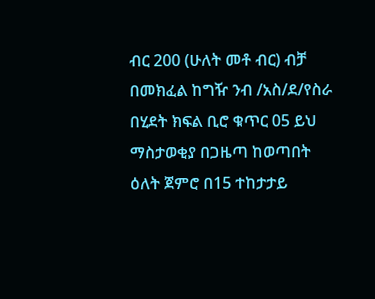ብር 200 (ሁለት መቶ ብር) ብቻ በመክፈል ከግዥ ንብ /አስ/ደ/የስራ በሂደት ክፍል ቢሮ ቁጥር 05 ይህ ማስታወቂያ በጋዜጣ ከወጣበት ዕለት ጀምሮ በ15 ተከታታይ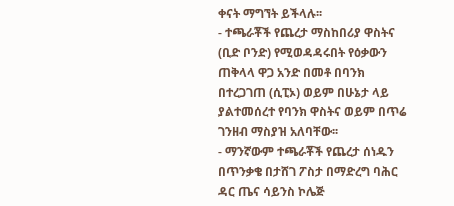ቀናት ማግኘት ይችላሉ፡፡
- ተጫራቾች የጨረታ ማስከበሪያ ዋስትና (ቢድ ቦንድ) የሚወዳዳሩበት የዕቃውን ጠቅላላ ዋጋ አንድ በመቶ በባንክ በተረጋገጠ (ሲፒኦ) ወይም በሁኔታ ላይ ያልተመሰረተ የባንክ ዋስትና ወይም በጥሬ ገንዘብ ማስያዝ አለባቸው፡፡
- ማንኛውም ተጫራቾች የጨረታ ሰነዱን በጥንቃቄ በታሸገ ፖስታ በማድረግ ባሕር ዳር ጤና ሳይንስ ኮሌጅ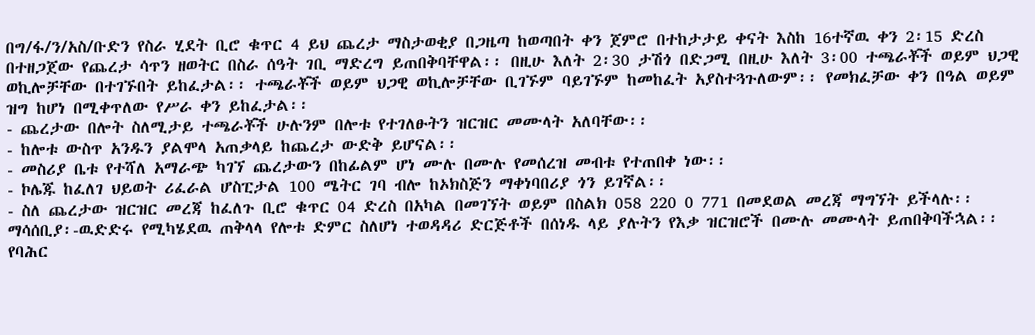በግ/ፋ/ን/አስ/ቡድን የስራ ሂደት ቢሮ ቁጥር 4 ይህ ጨረታ ማስታወቂያ በጋዜጣ ከወጣበት ቀን ጀምሮ በተከታታይ ቀናት እስከ 16ተኛዉ ቀን 2፡15 ድረስ በተዘጋጀው የጨረታ ሳጥን ዘወትር በስራ ሰዓት ገቢ ማድረግ ይጠበቅባቸዋል፡፡ በዚሁ እለት 2፡30 ታሽጎ በድጋሚ በዚሁ እለት 3፡00 ተጫራቾች ወይም ህጋዊ ወኪሎቻቸው በተገኙበት ይከፈታል፡፡ ተጫራቾች ወይም ህጋዊ ወኪሎቻቸው ቢገኙም ባይገኙም ከመከፈት አያስተጓጉለውም፡፡ የመክፈቻው ቀን በዓል ወይም ዝግ ከሆነ በሚቀጥለው የሥራ ቀን ይከፈታል፡፡
- ጨረታው በሎት ስለሚታይ ተጫራቾች ሁሉንም በሎቱ የተገለፁትን ዝርዝር መሙላት አለባቸው፡፡
- ከሎቱ ውስጥ አንዱን ያልሞላ አጠቃላይ ከጨረታ ውድቅ ይሆናል፡፡
- መስሪያ ቤቱ የተሻለ አማራጭ ካገኘ ጨረታውን በከፊልም ሆነ ሙሉ በሙሉ የመሰረዝ መብቱ የተጠበቀ ነው፡፡
- ኮሌጁ ከፈለገ ህይወት ሪፈራል ሆስፒታል 100 ሜትር ገባ ብሎ ከኦክስጅን ማቀነባበሪያ ጎን ይገኛል፡፡
- ስለ ጨረታው ዝርዝር መረጃ ከፈለጉ ቢሮ ቁጥር 04 ድረስ በአካል በመገኘት ወይም በስልክ 058 220 0 771 በመደወል መረጃ ማግኘት ይችላሉ፡፡
ማሳሰቢያ፡-ዉድድሩ የሚካሄደዉ ጠቅላላ የሎቱ ድምር ስለሆነ ተወዳዳሪ ድርጅቶች በሰነዱ ላይ ያሉትን የእቃ ዝርዝሮች በሙሉ መሙላት ይጠበቅባችኋል፡፡
የባሕር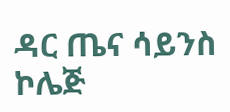ዳር ጤና ሳይንስ ኮሌጅ